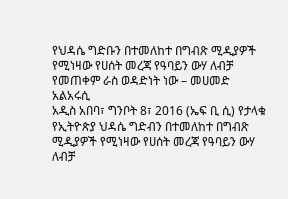የህዳሴ ግድቡን በተመለከተ በግብጽ ሚዲያዎች የሚነዛው የሀሰት መረጃ የዓባይን ውሃ ለብቻ የመጠቀም ራስ ወዳድነት ነው – መሀመድ አልአሩሲ
አዲስ አበባ፣ ግንቦት 8፣ 2016 (ኤፍ ቢ ሲ) የታላቁ የኢትዮጵያ ህዳሴ ግድብን በተመለከተ በግብጽ ሚዲያዎች የሚነዛው የሀሰት መረጃ የዓባይን ውሃ ለብቻ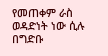የመጠቀም ራስ ወዳድነት ነው ሲሉ በግድቡ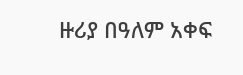ዙሪያ በዓለም አቀፍ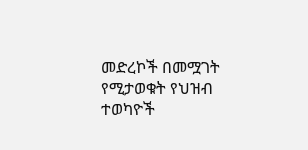መድረኮች በመሟገት የሚታወቁት የህዝብ ተወካዮች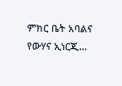ምክር ቤት አባልና የውሃና ኢነርጂ…